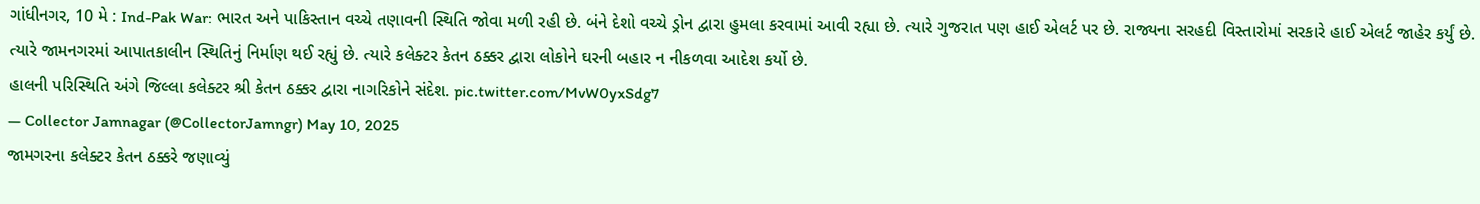ગાંધીનગર, 10 મે : Ind-Pak War: ભારત અને પાકિસ્તાન વચ્ચે તણાવની સ્થિતિ જોવા મળી રહી છે. બંને દેશો વચ્ચે ડ્રોન દ્વારા હુમલા કરવામાં આવી રહ્યા છે. ત્યારે ગુજરાત પણ હાઈ એલર્ટ પર છે. રાજ્યના સરહદી વિસ્તારોમાં સરકારે હાઈ એલર્ટ જાહેર કર્યું છે. ત્યારે જામનગરમાં આપાતકાલીન સ્થિતિનું નિર્માણ થઈ રહ્યું છે. ત્યારે કલેક્ટર કેતન ઠક્કર દ્વારા લોકોને ઘરની બહાર ન નીકળવા આદેશ કર્યો છે.
હાલની પરિસ્થિતિ અંગે જિલ્લા કલેક્ટર શ્રી કેતન ઠક્કર દ્વારા નાગરિકોને સંદેશ. pic.twitter.com/MvW0yxSdg7
— Collector Jamnagar (@CollectorJamngr) May 10, 2025
જામગરના કલેક્ટર કેતન ઠક્કરે જણાવ્યું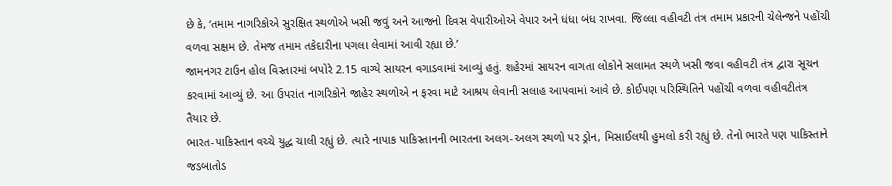છે કે, ‘તમામ નાગરિકોએ સુરક્ષિત સ્થળોએ ખસી જવું અને આજનો દિવસ વેપારીઓએ વેપાર અને ધંધા બંધ રાખવા. જિલ્લા વહીવટી તંત્ર તમામ પ્રકારની ચેલેન્જને પહોંચી વળવા સક્ષમ છે. તેમજ તમામ તકેદારીના પગલા લેવામાં આવી રહ્યા છે.’
જામનગર ટાઉન હોલ વિસ્તારમાં બપોરે 2.15 વાગ્યે સાયરન વગાડવામાં આવ્યું હતું. શહેરમાં સાયરન વાગતા લોકોને સલામત સ્થળે ખસી જવા વહીવટી તંત્ર દ્વારા સૂચન કરવામાં આવ્યું છે. આ ઉપરાંત નાગરિકોને જાહેર સ્થળોએ ન ફરવા માટે આશ્રય લેવાની સલાહ આપવામાં આવે છે. કોઈપણ પરિસ્થિતિને પહોંચી વળવા વહીવટીતંત્ર તૈયાર છે.
ભારત-પાકિસ્તાન વચ્ચે યુદ્ધ ચાલી રહ્યું છે. ત્યારે નાપાક પાકિસ્તાનની ભારતના અલગ-અલગ સ્થળો પર ડ્રોન, મિસાઈલથી હુમલો કરી રહ્યું છે. તેનો ભારતે પણ પાકિસ્તાને જડબાતોડ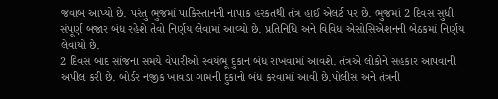જવાબ આપ્યો છે. પરંતુ ભુજમાં પાકિસ્તાનની નાપાક હરકતથી તંત્ર હાઈ એલર્ટ પર છે. ભુજમાં 2 દિવસ સુધી સંપૂર્ણ બજાર બંધ રહેશે તેવો નિર્ણય લેવામાં આવ્યો છે. પ્રતિનિધિ અને વિવિધ એસોસિએશનની બેઠકમાં નિર્ણય લેવાયો છે.
2 દિવસ બાદ સાંજના સમયે વેપારીઓ સ્વયંભૂ દુકાન બંધ રાખવામાં આવશે. તંત્રએ લોકોને સહકાર આપવાની અપીલ કરી છે. બોર્ડર નજીક ખાવડા ગામની દુકાનો બંધ કરવામાં આવી છે.પોલીસ અને તંત્રની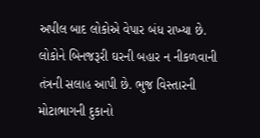અપીલ બાદ લોકોએ વેપાર બંધ રાખ્યા છે. લોકોને બિનજરૂરી ઘરની બહાર ન નીકળવાની તંત્રની સલાહ આપી છે. ભુજ વિસ્તારની મોટાભાગની દુકાનો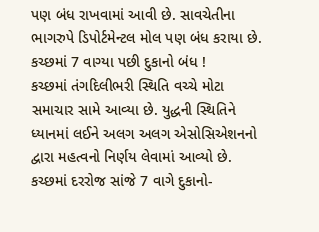પણ બંધ રાખવામાં આવી છે. સાવચેતીના ભાગરુપે ડિપોર્ટમેન્ટલ મોલ પણ બંધ કરાયા છે.
કચ્છમાં 7 વાગ્યા પછી દુકાનો બંધ !
કચ્છમાં તંગદિલીભરી સ્થિતિ વચ્ચે મોટા સમાચાર સામે આવ્યા છે. યુદ્ધની સ્થિતિને ધ્યાનમાં લઈને અલગ અલગ એસોસિએશનનો દ્વારા મહત્વનો નિર્ણય લેવામાં આવ્યો છે. કચ્છમાં દરરોજ સાંજે 7 વાગે દુકાનો-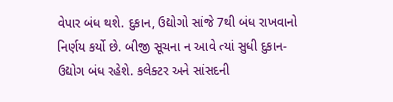વેપાર બંધ થશે. દુકાન, ઉદ્યોગો સાંજે 7થી બંધ રાખવાનો નિર્ણય કર્યો છે. બીજી સૂચના ન આવે ત્યાં સુધી દુકાન-ઉદ્યોગ બંધ રહેશે. કલેક્ટર અને સાંસદની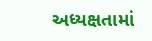અધ્યક્ષતામાં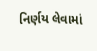નિર્ણય લેવામાં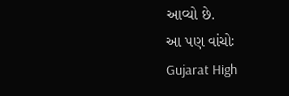આવ્યો છે.
આ પણ વાંચોઃ Gujarat High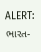ALERT: ભારત-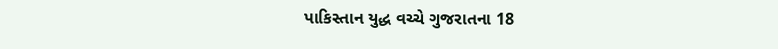પાકિસ્તાન યુદ્ધ વચ્ચે ગુજરાતના 18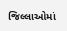જિલ્લાઓમાં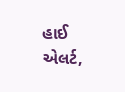હાઈ એલર્ટ,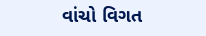વાંચો વિગત